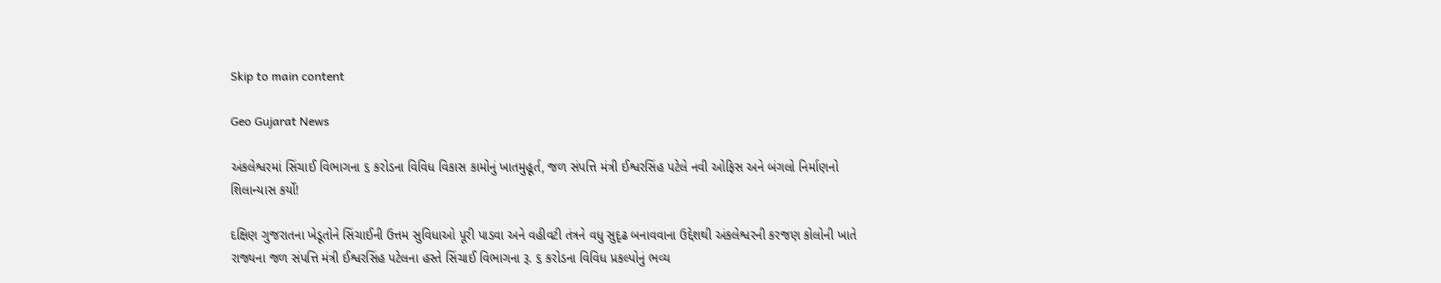Skip to main content

Geo Gujarat News

અંકલેશ્વરમાં સિંચાઈ વિભાગના ૬ કરોડના વિવિધ વિકાસ કામોનું ખાતમુહૂર્ત, જળ સંપત્તિ મંત્રી ઈશ્વરસિંહ પટેલે નવી ઓફિસ અને બંગલો નિર્માણનો શિલાન્યાસ કર્યો!

દક્ષિણ ગુજરાતના ખેડૂતોને સિંચાઈની ઉત્તમ સુવિધાઓ પૂરી પાડવા અને વહીવટી તંત્રને વધુ સુદૃઢ બનાવવાના ઉદ્દેશથી અંકલેશ્વરની કરજણ કોલોની ખાતે રાજ્યના જળ સંપત્તિ મંત્રી ઈશ્વરસિંહ પટેલના હસ્તે સિંચાઈ વિભાગના રૂ. ૬ કરોડના વિવિધ પ્રકલ્પોનું ભવ્ય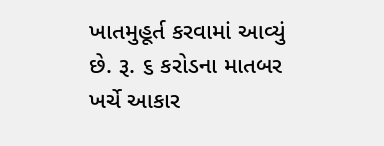ખાતમુહૂર્ત કરવામાં આવ્યું છે. રૂ. ૬ કરોડના માતબર ખર્ચે આકાર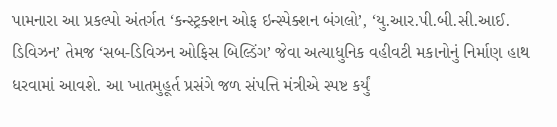પામનારા આ પ્રકલ્પો અંતર્ગત ‘કન્સ્ટ્રક્શન ઓફ ઇન્સ્પેક્શન બંગલો’, ‘યુ.આર.પી.બી.સી.આઈ. ડિવિઝન’ તેમજ ‘સબ-ડિવિઝન ઓફિસ બિલ્ડિંગ’ જેવા અત્યાધુનિક વહીવટી મકાનોનું નિર્માણ હાથ ધરવામાં આવશે. આ ખાતમુહૂર્ત પ્રસંગે જળ સંપત્તિ મંત્રીએ સ્પષ્ટ કર્યું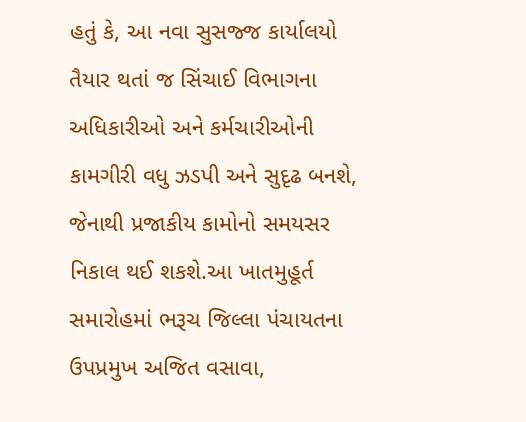હતું કે, આ નવા સુસજ્જ કાર્યાલયો તૈયાર થતાં જ સિંચાઈ વિભાગના અધિકારીઓ અને કર્મચારીઓની કામગીરી વધુ ઝડપી અને સુદૃઢ બનશે, જેનાથી પ્રજાકીય કામોનો સમયસર નિકાલ થઈ શકશે.આ ખાતમુહૂર્ત સમારોહમાં ભરૂચ જિલ્લા પંચાયતના ઉપપ્રમુખ અજિત વસાવા,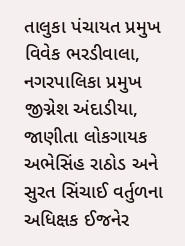તાલુકા પંચાયત પ્રમુખ વિવેક ભરડીવાલા, નગરપાલિકા પ્રમુખ જીગ્નેશ અંદાડીયા, જાણીતા લોકગાયક અભેસિંહ રાઠોડ અને સુરત સિંચાઈ વર્તુળના અધિક્ષક ઈજનેર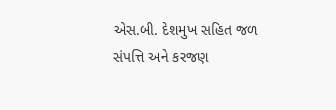એસ.બી. દેશમુખ સહિત જળ સંપત્તિ અને કરજણ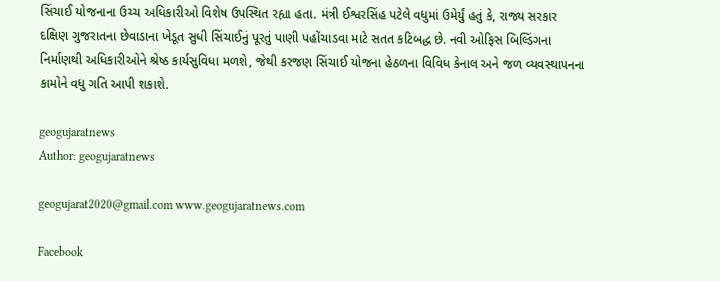સિંચાઈ યોજનાના ઉચ્ચ અધિકારીઓ વિશેષ ઉપસ્થિત રહ્યા હતા. મંત્રી ઈશ્વરસિંહ પટેલે વધુમાં ઉમેર્યું હતું કે, રાજ્ય સરકાર દક્ષિણ ગુજરાતના છેવાડાના ખેડૂત સુધી સિંચાઈનું પૂરતું પાણી પહોંચાડવા માટે સતત કટિબદ્ધ છે. નવી ઓફિસ બિલ્ડિંગના નિર્માણથી અધિકારીઓને શ્રેષ્ઠ કાર્યસુવિધા મળશે, જેથી કરજણ સિંચાઈ યોજના હેઠળના વિવિધ કેનાલ અને જળ વ્યવસ્થાપનના કામોને વધુ ગતિ આપી શકાશે.

geogujaratnews
Author: geogujaratnews

geogujarat2020@gmail.com www.geogujaratnews.com

Facebook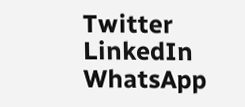Twitter
LinkedIn
WhatsApp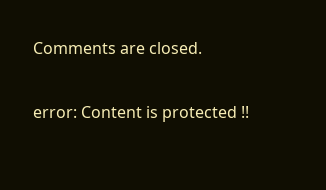Comments are closed.

error: Content is protected !!